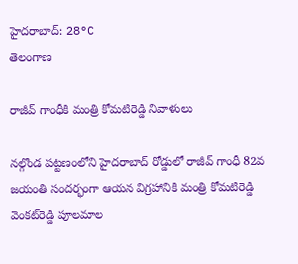హైదరాబాద్: 28°C
తెలంగాణ

రాజీవ్ గాంధీకి మంత్రి కోమటిరెడ్డి నివాళులు

నల్గొండ పట్టణంలోని హైదరాబాద్‌ రోడ్డులో రాజీవ్‌ గాంధీ 82వ జయంతి సందర్భంగా ఆయన విగ్రహానికి మంత్రి కోమటిరెడ్డి వెంకట్‌రెడ్డి పూలమాల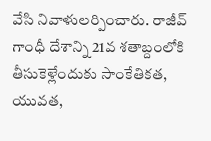వేసి నివాళులర్పించారు. రాజీవ్‌ గాంధీ దేశాన్ని 21వ శతాబ్దంలోకి తీసుకెళ్లేందుకు సాంకేతికత, యువత,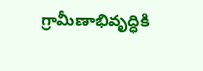గ్రామీణాభివృద్ధికి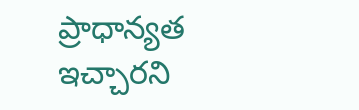ప్రాధాన్యత ఇచ్చారని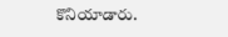కొనియాడారు.